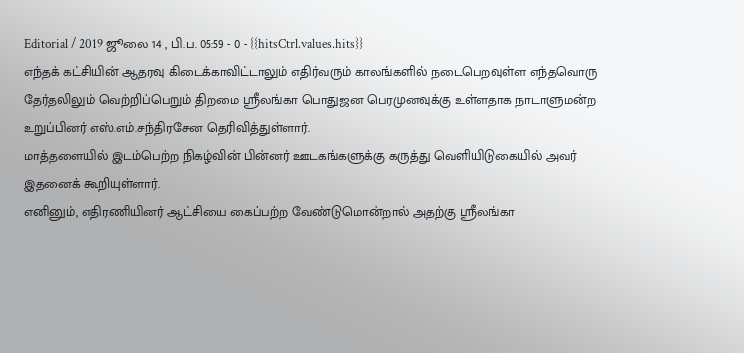Editorial / 2019 ஜூலை 14 , பி.ப. 05:59 - 0 - {{hitsCtrl.values.hits}}
எந்தக் கட்சியின் ஆதரவு கிடைக்காவிட்டாலும் எதிர்வரும் காலங்களில் நடைபெறவுள்ள எந்தவொரு தேர்தலிலும் வெற்றிப்பெறும் திறமை ஸ்ரீலங்கா பொதுஜன பெரமுனவுக்கு உள்ளதாக நாடாளுமன்ற உறுப்பினர் எஸ்.எம்.சந்திரசேன தெரிவித்துள்ளார்.
மாத்தளையில் இடம்பெற்ற நிகழ்வின் பின்னர் ஊடகங்களுக்கு கருத்து வெளியிடுகையில் அவர் இதனைக் கூறியுள்ளார்.
எனினும், எதிரணியினர் ஆட்சியை கைப்பற்ற வேண்டுமொன்றால் அதற்கு ஸ்ரீலங்கா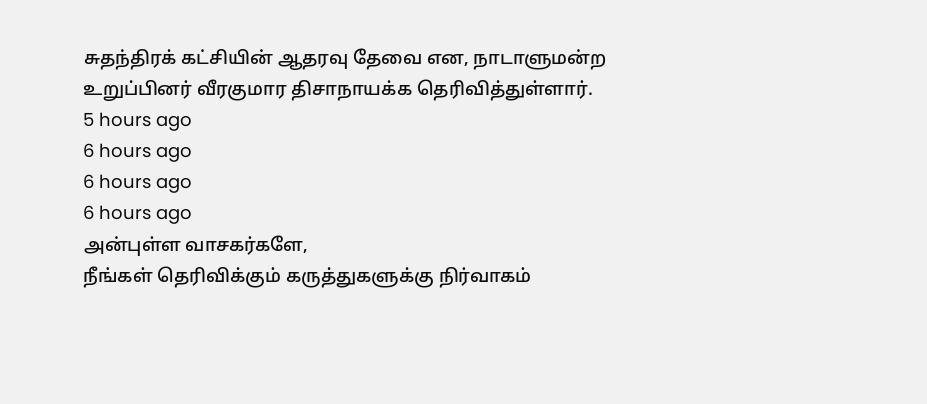சுதந்திரக் கட்சியின் ஆதரவு தேவை என, நாடாளுமன்ற உறுப்பினர் வீரகுமார திசாநாயக்க தெரிவித்துள்ளார்.
5 hours ago
6 hours ago
6 hours ago
6 hours ago
அன்புள்ள வாசகர்களே,
நீங்கள் தெரிவிக்கும் கருத்துகளுக்கு நிர்வாகம்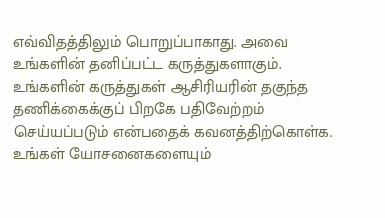எவ்விதத்திலும் பொறுப்பாகாது. அவை உங்களின் தனிப்பட்ட கருத்துகளாகும். உங்களின் கருத்துகள் ஆசிரியரின் தகுந்த தணிக்கைக்குப் பிறகே பதிவேற்றம் செய்யப்படும் என்பதைக் கவனத்திற்கொள்க. உங்கள் யோசனைகளையும்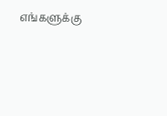எங்களுக்கு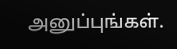அனுப்புங்கள்.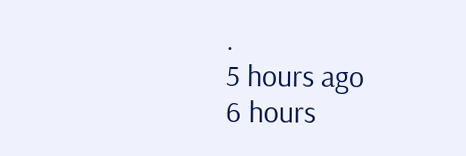.
5 hours ago
6 hours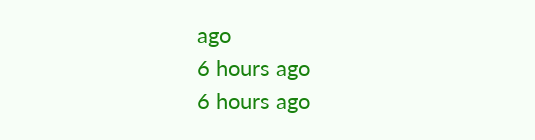ago
6 hours ago
6 hours ago